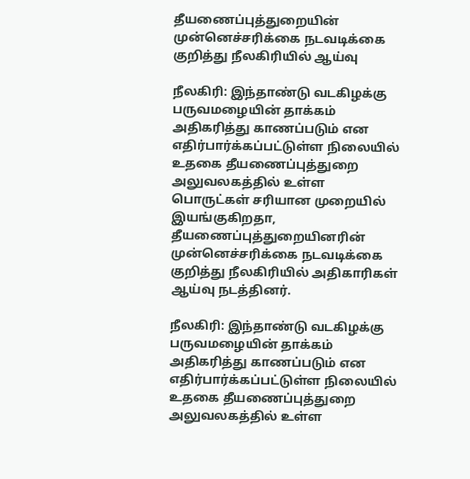தீயணைப்புத்துறையின் முன்னெச்சரிக்கை நடவடிக்கை குறித்து நீலகிரியில் ஆய்வு

நீலகிரி: இந்தாண்டு வடகிழக்கு பருவமழையின் தாக்கம் அதிகரித்து காணப்படும் என எதிர்பார்க்கப்பட்டுள்ள நிலையில் உதகை தீயணைப்புத்துறை அலுவலகத்தில் உள்ள பொருட்கள் சரியான முறையில் இயங்குகிறதா, தீயணைப்புத்துறையினரின் முன்னெச்சரிக்கை நடவடிக்கை குறித்து நீலகிரியில் அதிகாரிகள் ஆய்வு நடத்தினர்.

நீலகிரி: இந்தாண்டு வடகிழக்கு பருவமழையின் தாக்கம் அதிகரித்து காணப்படும் என எதிர்பார்க்கப்பட்டுள்ள நிலையில் உதகை தீயணைப்புத்துறை அலுவலகத்தில் உள்ள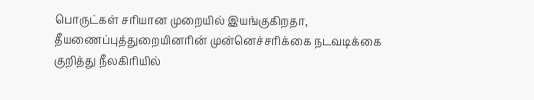பொருட்கள் சரியான முறையில் இயங்குகிறதா, தீயணைப்புத்துறையினரின் முன்னெச்சரிக்கை நடவடிக்கை குறித்து நீலகிரியில்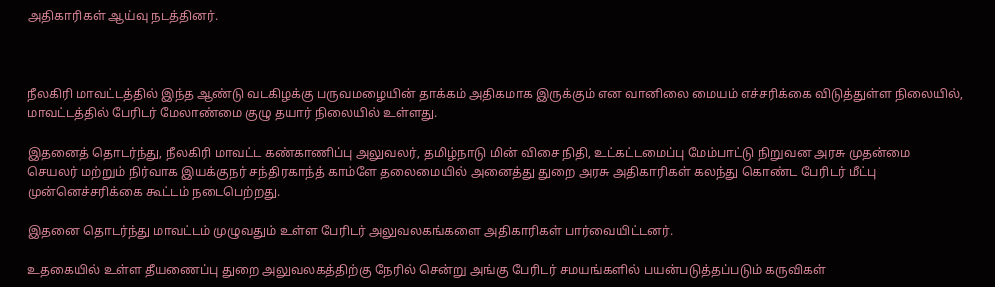அதிகாரிகள் ஆய்வு நடத்தினர்.



நீலகிரி மாவட்டத்தில் இந்த ஆண்டு வடகிழக்கு பருவமழையின் தாக்கம் அதிகமாக இருக்கும் என வானிலை மையம் எச்சரிக்கை விடுத்துள்ள நிலையில், மாவட்டத்தில் பேரிடர் மேலாண்மை குழு தயார் நிலையில் உள்ளது.

இதனைத் தொடர்ந்து, நீலகிரி மாவட்ட கண்காணிப்பு அலுவலர், தமிழ்நாடு மின் விசை நிதி, உட்கட்டமைப்பு மேம்பாட்டு நிறுவன அரசு முதன்மை செயலர் மற்றும் நிர்வாக இயக்குநர் சந்திரகாந்த் காம்ளே தலைமையில் அனைத்து துறை அரசு அதிகாரிகள் கலந்து கொண்ட பேரிடர் மீட்பு முன்னெச்சரிக்கை கூட்டம் நடைபெற்றது.

இதனை தொடர்ந்து மாவட்டம் முழுவதும் உள்ள பேரிடர் அலுவலகங்களை அதிகாரிகள் பார்வையிட்டனர்.

உதகையில் உள்ள தீயணைப்பு துறை அலுவலகத்திற்கு நேரில் சென்று அங்கு பேரிடர் சமயங்களில் பயன்படுத்தப்படும் கருவிகள்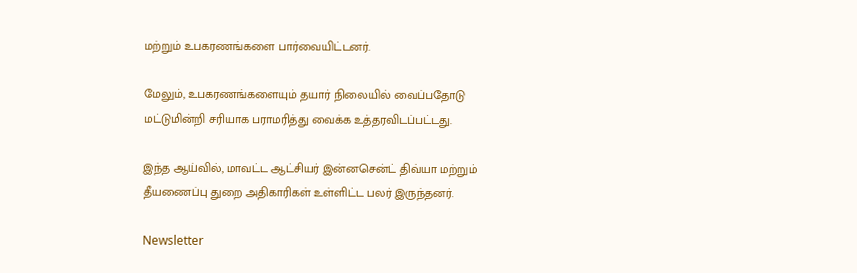மற்றும் உபகரணங்களை பார்வையிட்டனர்.

மேலும், உபகரணங்களையும் தயார் நிலையில் வைப்பதோடு மட்டுமின்றி சரியாக பராமரித்து வைக்க உத்தரவிடப்பட்டது.

இந்த ஆய்வில், மாவட்ட ஆட்சியர் இன்னசென்ட் திவ்யா மற்றும் தீயணைப்பு துறை அதிகாரிகள் உள்ளிட்ட பலர் இருந்தனர்.

Newsletter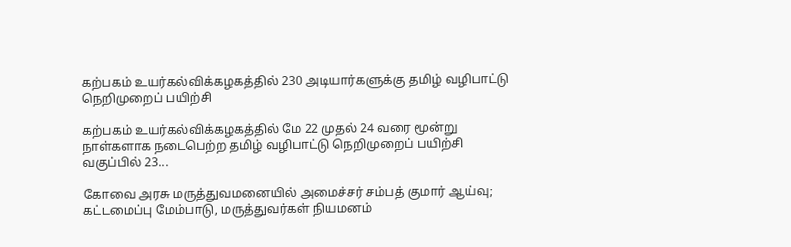கற்பகம் உயர்கல்விக்கழகத்தில் 230 அடியார்களுக்கு தமிழ் வழிபாட்டு நெறிமுறைப் பயிற்சி

கற்பகம் உயர்கல்விக்கழகத்தில் மே 22 முதல் 24 வரை மூன்று நாள்களாக நடைபெற்ற தமிழ் வழிபாட்டு நெறிமுறைப் பயிற்சி வகுப்பில் 23...

கோவை அரசு மருத்துவமனையில் அமைச்சர் சம்பத் குமார் ஆய்வு; கட்டமைப்பு மேம்பாடு, மருத்துவர்கள் நியமனம்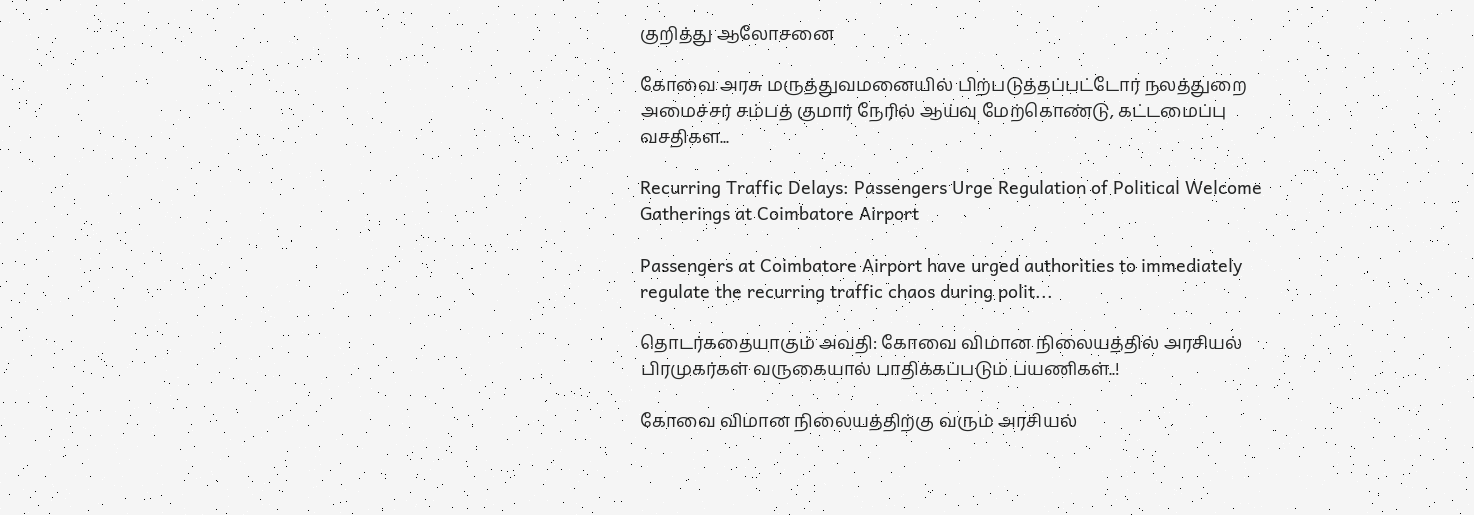குறித்து ஆலோசனை

கோவை அரசு மருத்துவமனையில் பிற்படுத்தப்பட்டோர் நலத்துறை அமைச்சர் சம்பத் குமார் நேரில் ஆய்வு மேற்கொண்டு, கட்டமைப்பு வசதிகள...

Recurring Traffic Delays: Passengers Urge Regulation of Political Welcome Gatherings at Coimbatore Airport

Passengers at Coimbatore Airport have urged authorities to immediately regulate the recurring traffic chaos during polit...

தொடர்கதையாகும் அவதி: கோவை விமான நிலையத்தில் அரசியல் பிரமுகர்கள் வருகையால் பாதிக்கப்படும் பயணிகள்..!

கோவை விமான நிலையத்திற்கு வரும் அரசியல்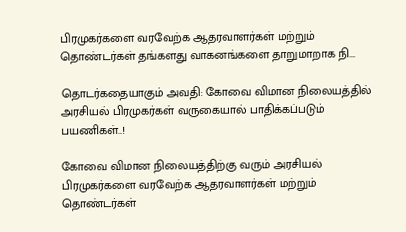பிரமுகர்களை வரவேற்க ஆதரவாளர்கள் மற்றும் தொண்டர்கள் தங்களது வாகனங்களை தாறுமாறாக நி...

தொடர்கதையாகும் அவதி: கோவை விமான நிலையத்தில் அரசியல் பிரமுகர்கள் வருகையால் பாதிக்கப்படும் பயணிகள்..!

கோவை விமான நிலையத்திற்கு வரும் அரசியல் பிரமுகர்களை வரவேற்க ஆதரவாளர்கள் மற்றும் தொண்டர்கள்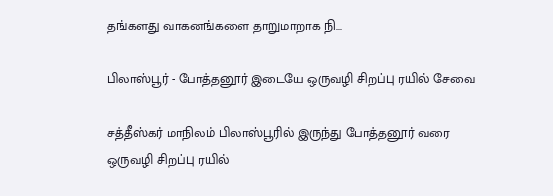தங்களது வாகனங்களை தாறுமாறாக நி...

பிலாஸ்பூர் - போத்தனூர் இடையே ஒருவழி சிறப்பு ரயில் சேவை

சத்தீஸ்கர் மாநிலம் பிலாஸ்பூரில் இருந்து போத்தனூர் வரை ஒருவழி சிறப்பு ரயில்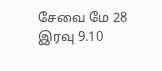சேவை மே 28 இரவு 9.10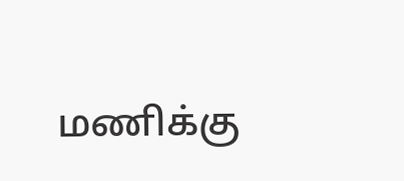மணிக்கு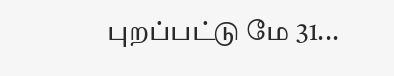புறப்பட்டு மே 31...